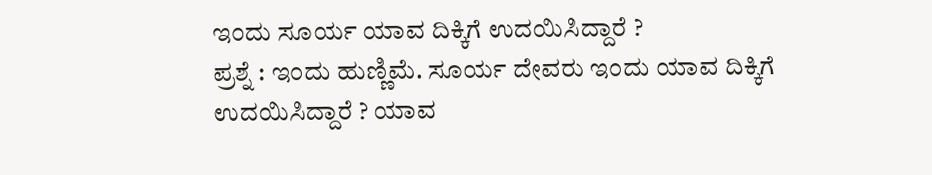ಇಂದು ಸೂರ್ಯ ಯಾವ ದಿಕ್ಕಿಗೆ ಉದಯಿಸಿದ್ದಾರೆ ?
ಪ್ರಶ್ನೆ : ಇಂದು ಹುಣ್ಣಿಮೆ. ಸೂರ್ಯ ದೇವರು ಇಂದು ಯಾವ ದಿಕ್ಕಿಗೆ ಉದಯಿಸಿದ್ದಾರೆ ? ಯಾವ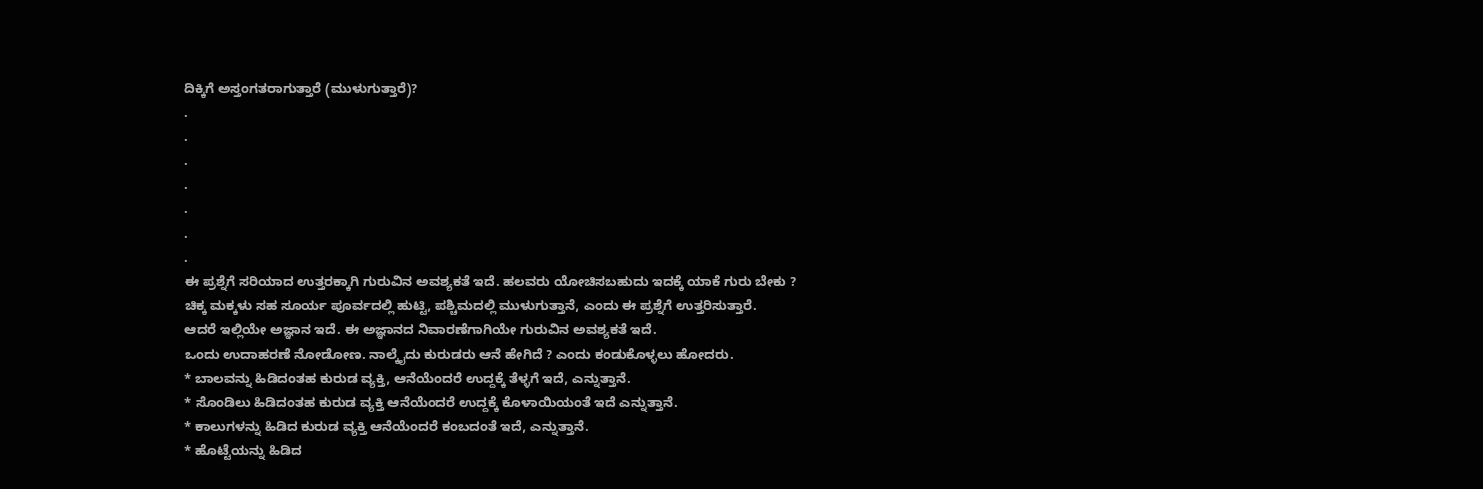ದಿಕ್ಕಿಗೆ ಅಸ್ತಂಗತರಾಗುತ್ತಾರೆ (ಮುಳುಗುತ್ತಾರೆ)?
.
.
.
.
.
.
.
ಈ ಪ್ರಶ್ನೆಗೆ ಸರಿಯಾದ ಉತ್ತರಕ್ಕಾಗಿ ಗುರುವಿನ ಅವಶ್ಯಕತೆ ಇದೆ. ಹಲವರು ಯೋಚಿಸಬಹುದು ಇದಕ್ಕೆ ಯಾಕೆ ಗುರು ಬೇಕು ?
ಚಿಕ್ಕ ಮಕ್ಕಳು ಸಹ ಸೂರ್ಯ ಪೂರ್ವದಲ್ಲಿ ಹುಟ್ಟಿ, ಪಶ್ಚಿಮದಲ್ಲಿ ಮುಳುಗುತ್ತಾನೆ, ಎಂದು ಈ ಪ್ರಶ್ನೆಗೆ ಉತ್ತರಿಸುತ್ತಾರೆ.
ಆದರೆ ಇಲ್ಲಿಯೇ ಅಜ್ಞಾನ ಇದೆ. ಈ ಅಜ್ಞಾನದ ನಿವಾರಣೆಗಾಗಿಯೇ ಗುರುವಿನ ಅವಶ್ಯಕತೆ ಇದೆ.
ಒಂದು ಉದಾಹರಣೆ ನೋಡೋಣ. ನಾಲ್ಕೈದು ಕುರುಡರು ಆನೆ ಹೇಗಿದೆ ? ಎಂದು ಕಂಡುಕೊಳ್ಳಲು ಹೋದರು.
* ಬಾಲವನ್ನು ಹಿಡಿದಂತಹ ಕುರುಡ ವ್ಯಕ್ತಿ, ಆನೆಯೆಂದರೆ ಉದ್ದಕ್ಕೆ ತೆಳ್ಳಗೆ ಇದೆ, ಎನ್ನುತ್ತಾನೆ.
* ಸೊಂಡಿಲು ಹಿಡಿದಂತಹ ಕುರುಡ ವ್ಯಕ್ತಿ ಆನೆಯೆಂದರೆ ಉದ್ದಕ್ಕೆ ಕೊಳಾಯಿಯಂತೆ ಇದೆ ಎನ್ನುತ್ತಾನೆ.
* ಕಾಲುಗಳನ್ನು ಹಿಡಿದ ಕುರುಡ ವ್ಯಕ್ತಿ ಆನೆಯೆಂದರೆ ಕಂಬದಂತೆ ಇದೆ, ಎನ್ನುತ್ತಾನೆ.
* ಹೊಟ್ಟೆಯನ್ನು ಹಿಡಿದ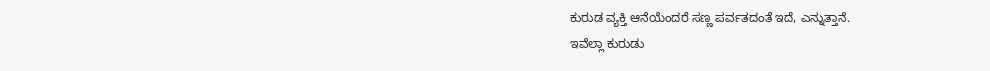ಕುರುಡ ವ್ಯಕ್ತಿ ಆನೆಯೆಂದರೆ ಸಣ್ಣ ಪರ್ವತದಂತೆ ಇದೆ, ಎನ್ನುತ್ತಾನೆ.
ಇವೆಲ್ಲಾ ಕುರುಡು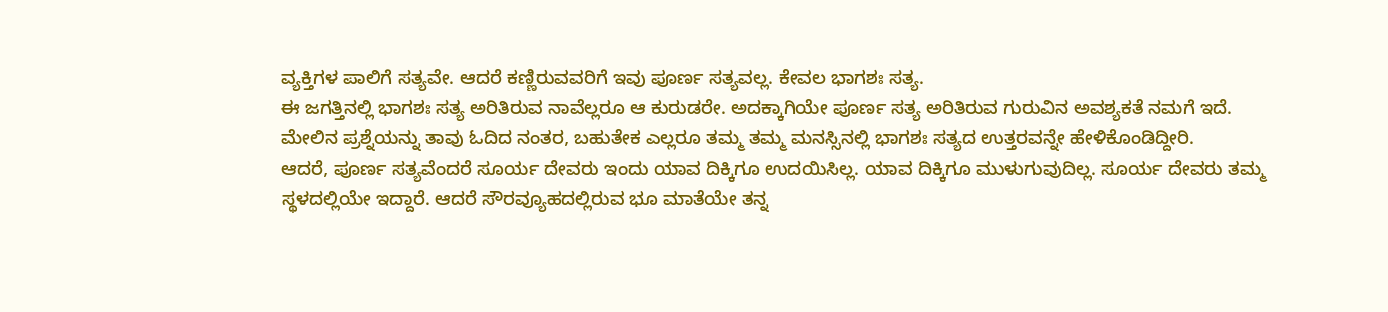ವ್ಯಕ್ತಿಗಳ ಪಾಲಿಗೆ ಸತ್ಯವೇ. ಆದರೆ ಕಣ್ಣಿರುವವರಿಗೆ ಇವು ಪೂರ್ಣ ಸತ್ಯವಲ್ಲ. ಕೇವಲ ಭಾಗಶಃ ಸತ್ಯ.
ಈ ಜಗತ್ತಿನಲ್ಲಿ ಭಾಗಶಃ ಸತ್ಯ ಅರಿತಿರುವ ನಾವೆಲ್ಲರೂ ಆ ಕುರುಡರೇ. ಅದಕ್ಕಾಗಿಯೇ ಪೂರ್ಣ ಸತ್ಯ ಅರಿತಿರುವ ಗುರುವಿನ ಅವಶ್ಯಕತೆ ನಮಗೆ ಇದೆ.
ಮೇಲಿನ ಪ್ರಶ್ನೆಯನ್ನು ತಾವು ಓದಿದ ನಂತರ, ಬಹುತೇಕ ಎಲ್ಲರೂ ತಮ್ಮ ತಮ್ಮ ಮನಸ್ಸಿನಲ್ಲಿ ಭಾಗಶಃ ಸತ್ಯದ ಉತ್ತರವನ್ನೇ ಹೇಳಿಕೊಂಡಿದ್ದೀರಿ.
ಆದರೆ, ಪೂರ್ಣ ಸತ್ಯವೆಂದರೆ ಸೂರ್ಯ ದೇವರು ಇಂದು ಯಾವ ದಿಕ್ಕಿಗೂ ಉದಯಿಸಿಲ್ಲ. ಯಾವ ದಿಕ್ಕಿಗೂ ಮುಳುಗುವುದಿಲ್ಲ. ಸೂರ್ಯ ದೇವರು ತಮ್ಮ ಸ್ಥಳದಲ್ಲಿಯೇ ಇದ್ದಾರೆ. ಆದರೆ ಸೌರವ್ಯೂಹದಲ್ಲಿರುವ ಭೂ ಮಾತೆಯೇ ತನ್ನ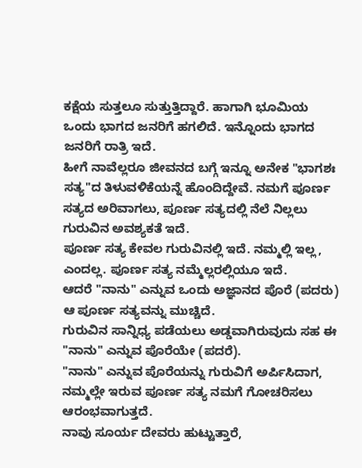ಕಕ್ಷೆಯ ಸುತ್ತಲೂ ಸುತ್ತುತ್ತಿದ್ದಾರೆ. ಹಾಗಾಗಿ ಭೂಮಿಯ ಒಂದು ಭಾಗದ ಜನರಿಗೆ ಹಗಲಿದೆ. ಇನ್ನೊಂದು ಭಾಗದ ಜನರಿಗೆ ರಾತ್ರಿ ಇದೆ.
ಹೀಗೆ ನಾವೆಲ್ಲರೂ ಜೀವನದ ಬಗ್ಗೆ ಇನ್ನೂ ಅನೇಕ "ಭಾಗಶಃ ಸತ್ಯ"ದ ತಿಳುವಳಿಕೆಯನ್ನೆ ಹೊಂದಿದ್ದೇವೆ. ನಮಗೆ ಪೂರ್ಣ ಸತ್ಯದ ಅರಿವಾಗಲು, ಪೂರ್ಣ ಸತ್ಯದಲ್ಲಿ ನೆಲೆ ನಿಲ್ಲಲು ಗುರುವಿನ ಅವಶ್ಯಕತೆ ಇದೆ.
ಪೂರ್ಣ ಸತ್ಯ ಕೇವಲ ಗುರುವಿನಲ್ಲಿ ಇದೆ. ನಮ್ಮಲ್ಲಿ ಇಲ್ಲ, ಎಂದಲ್ಲ. ಪೂರ್ಣ ಸತ್ಯ ನಮ್ಮೆಲ್ಲರಲ್ಲಿಯೂ ಇದೆ.
ಆದರೆ "ನಾನು" ಎನ್ನುವ ಒಂದು ಅಜ್ಞಾನದ ಪೊರೆ (ಪದರು) ಆ ಪೂರ್ಣ ಸತ್ಯವನ್ನು ಮುಚ್ಚಿದೆ.
ಗುರುವಿನ ಸಾನ್ನಿಧ್ಯ ಪಡೆಯಲು ಅಡ್ಡವಾಗಿರುವುದು ಸಹ ಈ "ನಾನು" ಎನ್ನುವ ಪೊರೆಯೇ (ಪದರೆ).
"ನಾನು" ಎನ್ನುವ ಪೊರೆಯನ್ನು ಗುರುವಿಗೆ ಅರ್ಪಿಸಿದಾಗ, ನಮ್ಮಲ್ಲೇ ಇರುವ ಪೂರ್ಣ ಸತ್ಯ ನಮಗೆ ಗೋಚರಿಸಲು ಆರಂಭವಾಗುತ್ತದೆ.
ನಾವು ಸೂರ್ಯ ದೇವರು ಹುಟ್ಟುತ್ತಾರೆ,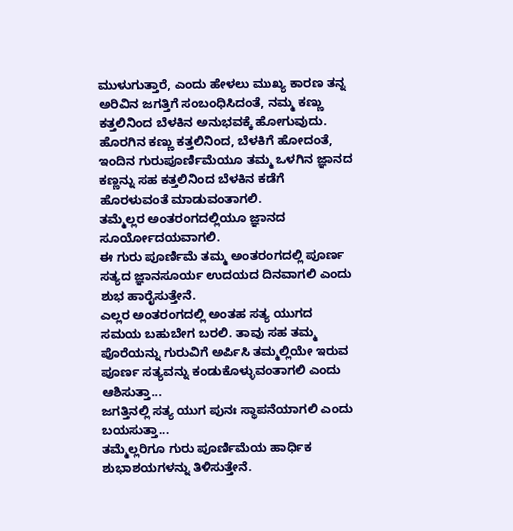ಮುಳುಗುತ್ತಾರೆ, ಎಂದು ಹೇಳಲು ಮುಖ್ಯ ಕಾರಣ ತನ್ನ ಅರಿವಿನ ಜಗತ್ತಿಗೆ ಸಂಬಂಧಿಸಿದಂತೆ, ನಮ್ಮ ಕಣ್ಣು ಕತ್ತಲಿನಿಂದ ಬೆಳಕಿನ ಅನುಭವಕ್ಕೆ ಹೋಗುವುದು.
ಹೊರಗಿನ ಕಣ್ಣು ಕತ್ತಲಿನಿಂದ, ಬೆಳಕಿಗೆ ಹೋದಂತೆ, ಇಂದಿನ ಗುರುಪೂರ್ಣಿಮೆಯೂ ತಮ್ಮ ಒಳಗಿನ ಜ್ಞಾನದ ಕಣ್ಣನ್ನು ಸಹ ಕತ್ತಲಿನಿಂದ ಬೆಳಕಿನ ಕಡೆಗೆ ಹೊರಳುವಂತೆ ಮಾಡುವಂತಾಗಲಿ.
ತಮ್ಮೆಲ್ಲರ ಅಂತರಂಗದಲ್ಲಿಯೂ ಜ್ಞಾನದ ಸೂರ್ಯೋದಯವಾಗಲಿ.
ಈ ಗುರು ಪೂರ್ಣಿಮೆ ತಮ್ಮ ಅಂತರಂಗದಲ್ಲಿ ಪೂರ್ಣ ಸತ್ಯದ ಜ್ಞಾನಸೂರ್ಯ ಉದಯದ ದಿನವಾಗಲಿ ಎಂದು ಶುಭ ಹಾರೈಸುತ್ತೇನೆ.
ಎಲ್ಲರ ಅಂತರಂಗದಲ್ಲಿ ಅಂತಹ ಸತ್ಯ ಯುಗದ ಸಮಯ ಬಹುಬೇಗ ಬರಲಿ. ತಾವು ಸಹ ತಮ್ಮ ಪೊರೆಯನ್ನು ಗುರುವಿಗೆ ಅರ್ಪಿಸಿ ತಮ್ಮಲ್ಲಿಯೇ ಇರುವ ಪೂರ್ಣ ಸತ್ಯವನ್ನು ಕಂಡುಕೊಳ್ಳುವಂತಾಗಲಿ ಎಂದು ಆಶಿಸುತ್ತಾ...
ಜಗತ್ತಿನಲ್ಲಿ ಸತ್ಯ ಯುಗ ಪುನಃ ಸ್ಥಾಪನೆಯಾಗಲಿ ಎಂದು ಬಯಸುತ್ತಾ...
ತಮ್ಮೆಲ್ಲರಿಗೂ ಗುರು ಪೂರ್ಣಿಮೆಯ ಹಾರ್ಧಿಕ ಶುಭಾಶಯಗಳನ್ನು ತಿಳಿಸುತ್ತೇನೆ.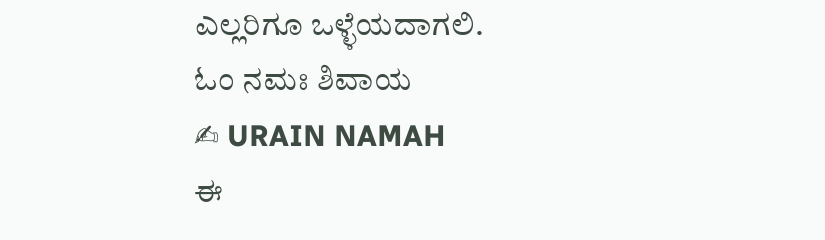ಎಲ್ಲರಿಗೂ ಒಳ್ಳೆಯದಾಗಲಿ.
ಓಂ ನಮಃ ಶಿವಾಯ
✍ URAIN NAMAH
ಈ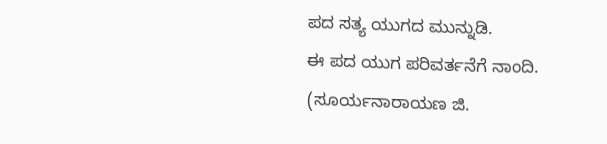ಪದ ಸತ್ಯ ಯುಗದ ಮುನ್ನುಡಿ.
ಈ ಪದ ಯುಗ ಪರಿವರ್ತನೆಗೆ ನಾಂದಿ.
(ಸೂರ್ಯನಾರಾಯಣ ಜಿ.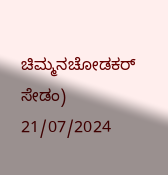ಚಿಮ್ಮನಚೋಡಕರ್ ಸೇಡಂ)
21/07/2024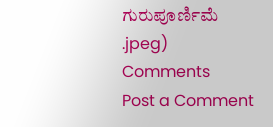ಗುರುಪೂರ್ಣಿಮೆ
.jpeg)
Comments
Post a Comment